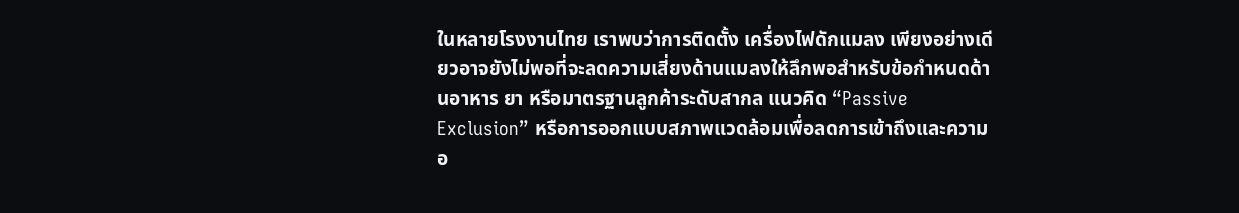ในหลายโรงงานไทย เราพบว่าการติดตั้ง เครื่องไฟดักแมลง เพียงอย่างเดียวอาจยังไม่พอที่จะลดความเสี่ยงด้านแมลงให้ลึกพอสำหรับข้อกำหนดด้านอาหาร ยา หรือมาตรฐานลูกค้าระดับสากล แนวคิด “Passive Exclusion” หรือการออกแบบสภาพแวดล้อมเพื่อลดการเข้าถึงและความอ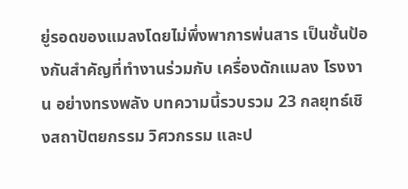ยู่รอดของแมลงโดยไม่พึ่งพาการพ่นสาร เป็นชั้นป้องกันสำคัญที่ทำงานร่วมกับ เครื่องดักแมลง โรงงาน อย่างทรงพลัง บทความนี้รวบรวม 23 กลยุทธ์เชิงสถาปัตยกรรม วิศวกรรม และป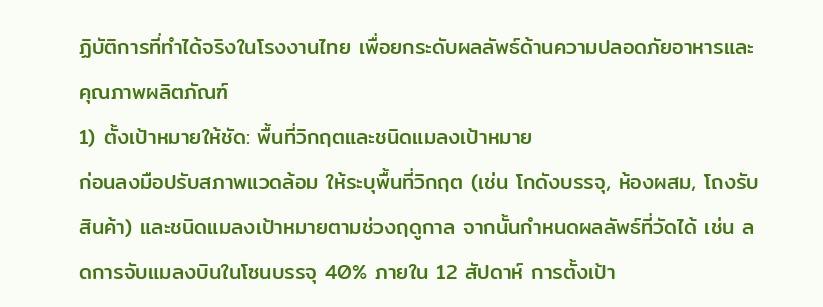ฏิบัติการที่ทำได้จริงในโรงงานไทย เพื่อยกระดับผลลัพธ์ด้านความปลอดภัยอาหารและคุณภาพผลิตภัณฑ์
1) ตั้งเป้าหมายให้ชัด: พื้นที่วิกฤตและชนิดแมลงเป้าหมาย
ก่อนลงมือปรับสภาพแวดล้อม ให้ระบุพื้นที่วิกฤต (เช่น โกดังบรรจุ, ห้องผสม, โถงรับสินค้า) และชนิดแมลงเป้าหมายตามช่วงฤดูกาล จากนั้นกำหนดผลลัพธ์ที่วัดได้ เช่น ลดการจับแมลงบินในโซนบรรจุ 40% ภายใน 12 สัปดาห์ การตั้งเป้า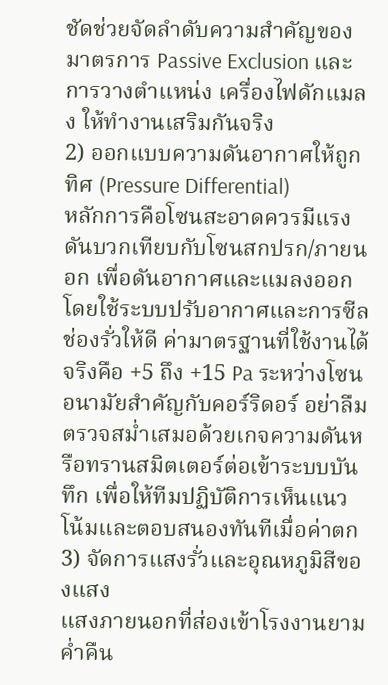ชัดช่วยจัดลำดับความสำคัญของมาตรการ Passive Exclusion และการวางตำแหน่ง เครื่องไฟดักแมลง ให้ทำงานเสริมกันจริง
2) ออกแบบความดันอากาศให้ถูกทิศ (Pressure Differential)
หลักการคือโซนสะอาดควรมีแรงดันบวกเทียบกับโซนสกปรก/ภายนอก เพื่อดันอากาศและแมลงออก โดยใช้ระบบปรับอากาศและการซีลช่องรั่วให้ดี ค่ามาตรฐานที่ใช้งานได้จริงคือ +5 ถึง +15 Pa ระหว่างโซนอนามัยสำคัญกับคอร์ริดอร์ อย่าลืมตรวจสม่ำเสมอด้วยเกจความดันหรือทรานสมิตเตอร์ต่อเข้าระบบบันทึก เพื่อให้ทีมปฏิบัติการเห็นแนวโน้มและตอบสนองทันทีเมื่อค่าตก
3) จัดการแสงรั่วและอุณหภูมิสีของแสง
แสงภายนอกที่ส่องเข้าโรงงานยามค่ำคืน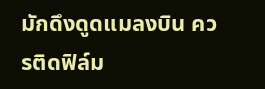มักดึงดูดแมลงบิน ควรติดฟิล์ม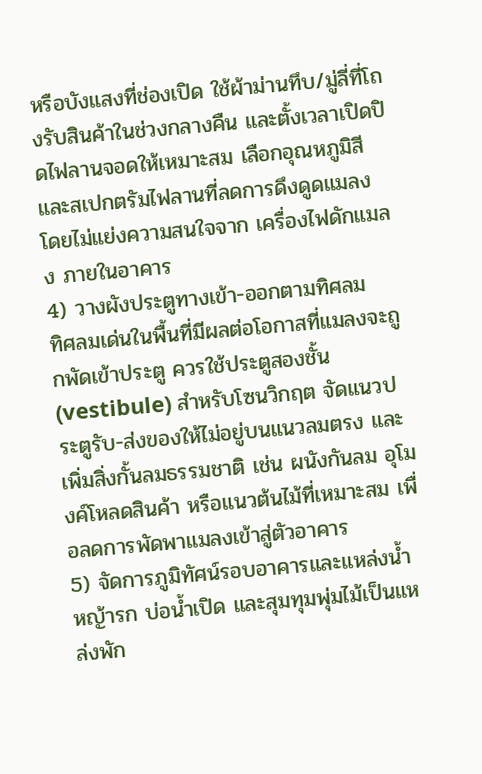หรือบังแสงที่ช่องเปิด ใช้ผ้าม่านทึบ/มู่ลี่ที่โถงรับสินค้าในช่วงกลางคืน และตั้งเวลาเปิดปิดไฟลานจอดให้เหมาะสม เลือกอุณหภูมิสีและสเปกตรัมไฟลานที่ลดการดึงดูดแมลง โดยไม่แย่งความสนใจจาก เครื่องไฟดักแมลง ภายในอาคาร
4) วางผังประตูทางเข้า-ออกตามทิศลม
ทิศลมเด่นในพื้นที่มีผลต่อโอกาสที่แมลงจะถูกพัดเข้าประตู ควรใช้ประตูสองชั้น (vestibule) สำหรับโซนวิกฤต จัดแนวประตูรับ-ส่งของให้ไม่อยู่บนแนวลมตรง และเพิ่มสิ่งกั้นลมธรรมชาติ เช่น ผนังกันลม อุโมงค์โหลดสินค้า หรือแนวต้นไม้ที่เหมาะสม เพื่อลดการพัดพาแมลงเข้าสู่ตัวอาคาร
5) จัดการภูมิทัศน์รอบอาคารและแหล่งน้ำ
หญ้ารก บ่อน้ำเปิด และสุมทุมพุ่มไม้เป็นแหล่งพัก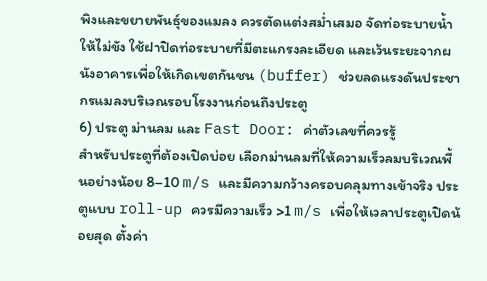พิงและขยายพันธุ์ของแมลง ควรตัดแต่งสม่ำเสมอ จัดท่อระบายน้ำให้ไม่ขัง ใช้ฝาปิดท่อระบายที่มีตะแกรงละเอียด และเว้นระยะจากผนังอาคารเพื่อให้เกิดเขตกันชน (buffer) ช่วยลดแรงดันประชากรแมลงบริเวณรอบโรงงานก่อนถึงประตู
6) ประตู ม่านลม และ Fast Door: ค่าตัวเลขที่ควรรู้
สำหรับประตูที่ต้องเปิดบ่อย เลือกม่านลมที่ให้ความเร็วลมบริเวณพื้นอย่างน้อย 8–10 m/s และมีความกว้างครอบคลุมทางเข้าจริง ประตูแบบ roll-up ควรมีความเร็ว >1 m/s เพื่อให้เวลาประตูเปิดน้อยสุด ตั้งค่า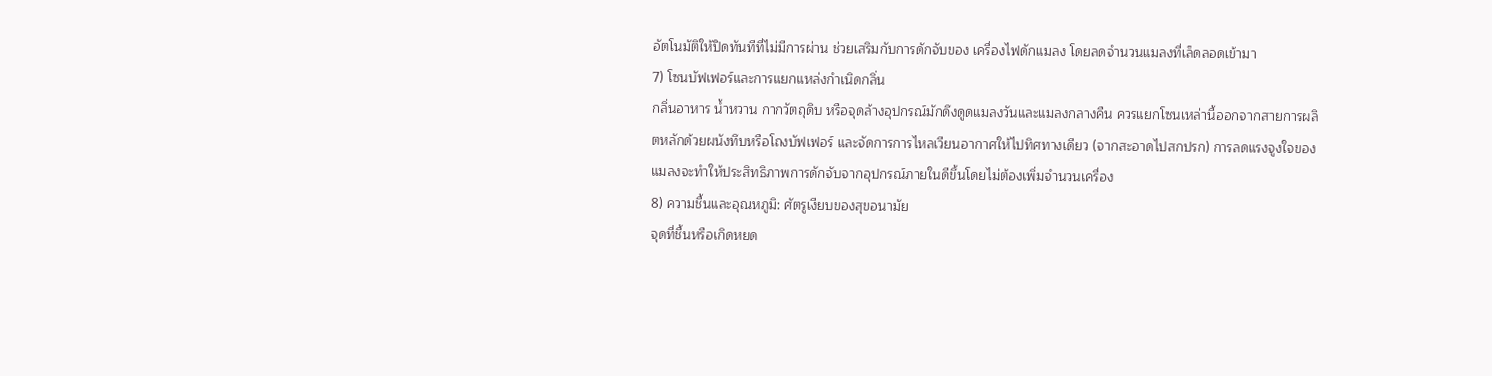อัตโนมัติให้ปิดทันทีที่ไม่มีการผ่าน ช่วยเสริมกับการดักจับของ เครื่องไฟดักแมลง โดยลดจำนวนแมลงที่เล็ดลอดเข้ามา
7) โซนบัฟเฟอร์และการแยกแหล่งกำเนิดกลิ่น
กลิ่นอาหาร น้ำหวาน กากวัตถุดิบ หรือจุดล้างอุปกรณ์มักดึงดูดแมลงวันและแมลงกลางคืน ควรแยกโซนเหล่านี้ออกจากสายการผลิตหลักด้วยผนังทึบหรือโถงบัฟเฟอร์ และจัดการการไหลเวียนอากาศให้ไปทิศทางเดียว (จากสะอาดไปสกปรก) การลดแรงจูงใจของแมลงจะทำให้ประสิทธิภาพการดักจับจากอุปกรณ์ภายในดีขึ้นโดยไม่ต้องเพิ่มจำนวนเครื่อง
8) ความชื้นและอุณหภูมิ: ศัตรูเงียบของสุขอนามัย
จุดที่ชื้นหรือเกิดหยด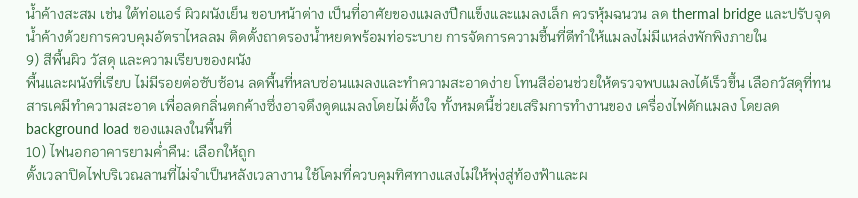น้ำค้างสะสม เช่น ใต้ท่อแอร์ ผิวผนังเย็น ขอบหน้าต่าง เป็นที่อาศัยของแมลงปีกแข็งและแมลงเล็ก ควรหุ้มฉนวน ลด thermal bridge และปรับจุดน้ำค้างด้วยการควบคุมอัตราไหลลม ติดตั้งถาดรองน้ำหยดพร้อมท่อระบาย การจัดการความชื้นที่ดีทำให้แมลงไม่มีแหล่งพักพิงภายใน
9) สีพื้นผิว วัสดุ และความเรียบของผนัง
พื้นและผนังที่เรียบ ไม่มีรอยต่อซับซ้อน ลดพื้นที่หลบซ่อนแมลงและทำความสะอาดง่าย โทนสีอ่อนช่วยให้ตรวจพบแมลงได้เร็วขึ้น เลือกวัสดุที่ทนสารเคมีทำความสะอาด เพื่อลดกลิ่นตกค้างซึ่งอาจดึงดูดแมลงโดยไม่ตั้งใจ ทั้งหมดนี้ช่วยเสริมการทำงานของ เครื่องไฟดักแมลง โดยลด background load ของแมลงในพื้นที่
10) ไฟนอกอาคารยามค่ำคืน: เลือกให้ถูก
ตั้งเวลาปิดไฟบริเวณลานที่ไม่จำเป็นหลังเวลางาน ใช้โคมที่ควบคุมทิศทางแสงไม่ให้พุ่งสู่ท้องฟ้าและผ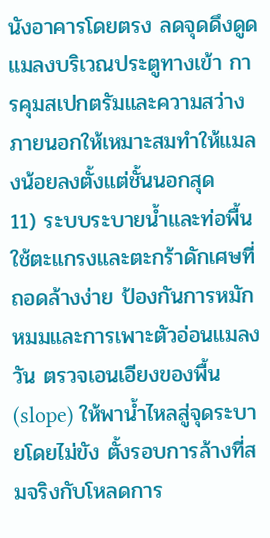นังอาคารโดยตรง ลดจุดดึงดูดแมลงบริเวณประตูทางเข้า การคุมสเปกตรัมและความสว่างภายนอกให้เหมาะสมทำให้แมลงน้อยลงตั้งแต่ชั้นนอกสุด
11) ระบบระบายน้ำและท่อพื้น
ใช้ตะแกรงและตะกร้าดักเศษที่ถอดล้างง่าย ป้องกันการหมักหมมและการเพาะตัวอ่อนแมลงวัน ตรวจเอนเอียงของพื้น (slope) ให้พาน้ำไหลสู่จุดระบายโดยไม่ขัง ตั้งรอบการล้างที่สมจริงกับโหลดการ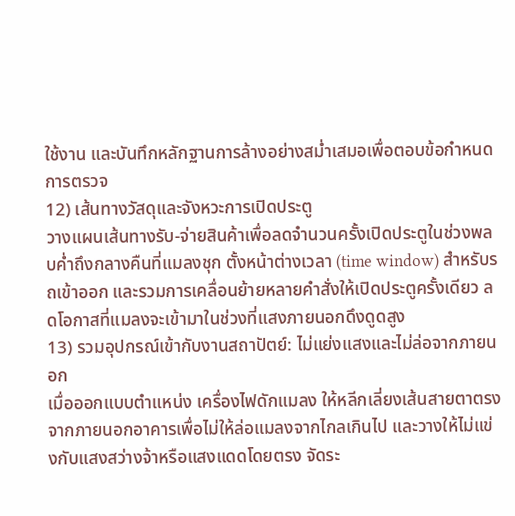ใช้งาน และบันทึกหลักฐานการล้างอย่างสม่ำเสมอเพื่อตอบข้อกำหนดการตรวจ
12) เส้นทางวัสดุและจังหวะการเปิดประตู
วางแผนเส้นทางรับ-จ่ายสินค้าเพื่อลดจำนวนครั้งเปิดประตูในช่วงพลบค่ำถึงกลางคืนที่แมลงชุก ตั้งหน้าต่างเวลา (time window) สำหรับรถเข้าออก และรวมการเคลื่อนย้ายหลายคำสั่งให้เปิดประตูครั้งเดียว ลดโอกาสที่แมลงจะเข้ามาในช่วงที่แสงภายนอกดึงดูดสูง
13) รวมอุปกรณ์เข้ากับงานสถาปัตย์: ไม่แย่งแสงและไม่ล่อจากภายนอก
เมื่อออกแบบตำแหน่ง เครื่องไฟดักแมลง ให้หลีกเลี่ยงเส้นสายตาตรงจากภายนอกอาคารเพื่อไม่ให้ล่อแมลงจากไกลเกินไป และวางให้ไม่แข่งกับแสงสว่างจ้าหรือแสงแดดโดยตรง จัดระ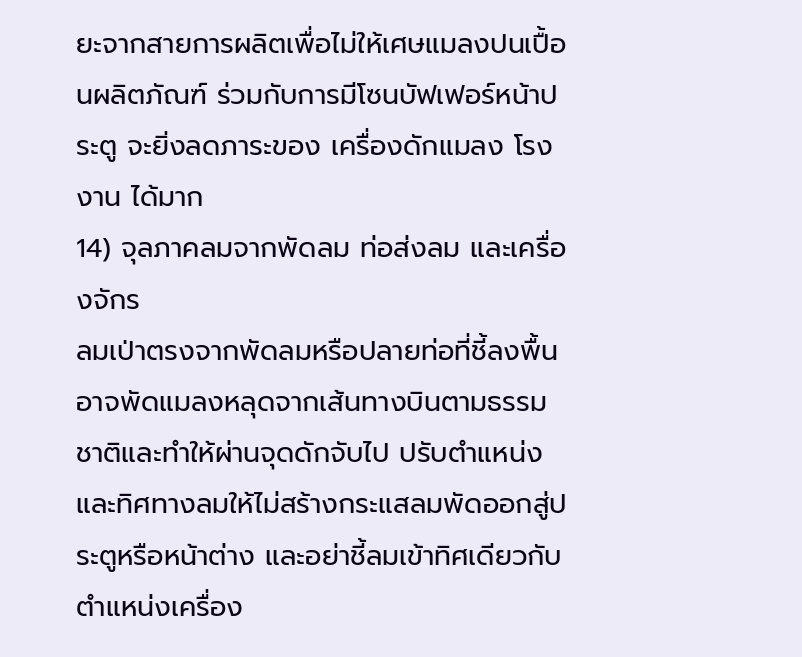ยะจากสายการผลิตเพื่อไม่ให้เศษแมลงปนเปื้อนผลิตภัณฑ์ ร่วมกับการมีโซนบัฟเฟอร์หน้าประตู จะยิ่งลดภาระของ เครื่องดักแมลง โรงงาน ได้มาก
14) จุลภาคลมจากพัดลม ท่อส่งลม และเครื่องจักร
ลมเป่าตรงจากพัดลมหรือปลายท่อที่ชี้ลงพื้นอาจพัดแมลงหลุดจากเส้นทางบินตามธรรมชาติและทำให้ผ่านจุดดักจับไป ปรับตำแหน่งและทิศทางลมให้ไม่สร้างกระแสลมพัดออกสู่ประตูหรือหน้าต่าง และอย่าชี้ลมเข้าทิศเดียวกับตำแหน่งเครื่อง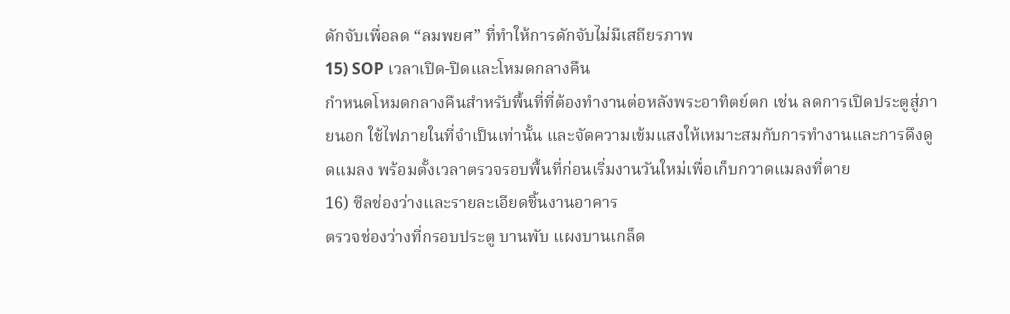ดักจับเพื่อลด “ลมพยศ” ที่ทำให้การดักจับไม่มีเสถียรภาพ
15) SOP เวลาเปิด-ปิดและโหมดกลางคืน
กำหนดโหมดกลางคืนสำหรับพื้นที่ที่ต้องทำงานต่อหลังพระอาทิตย์ตก เช่น ลดการเปิดประตูสู่ภายนอก ใช้ไฟภายในที่จำเป็นเท่านั้น และจัดความเข้มแสงให้เหมาะสมกับการทำงานและการดึงดูดแมลง พร้อมตั้งเวลาตรวจรอบพื้นที่ก่อนเริ่มงานวันใหม่เพื่อเก็บกวาดแมลงที่ตาย
16) ซีลช่องว่างและรายละเอียดชิ้นงานอาคาร
ตรวจช่องว่างที่กรอบประตู บานพับ แผงบานเกล็ด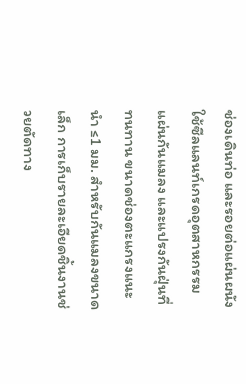ช่องเดินท่อ และรอยต่อแผ่นผนัง ใช้ซีลแลนท์เกรดอุตสาหกรรม แผ่นกันแมลง และแปรงกันฝุ่นที่ทนทาน ขนาดช่องตะแกรงแนะนำ ≤1 มม. สำหรับกันแมลงขนาดเล็ก การเก็บรายละเอียดชิ้นงานช่วยตัดทาง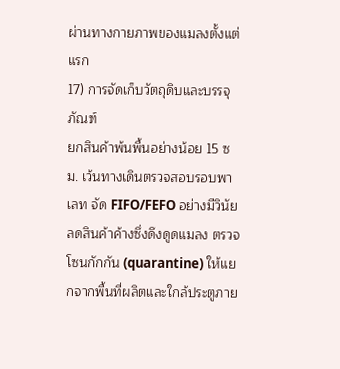ผ่านทางกายภาพของแมลงตั้งแต่แรก
17) การจัดเก็บวัตถุดิบและบรรจุภัณฑ์
ยกสินค้าพ้นพื้นอย่างน้อย 15 ซม. เว้นทางเดินตรวจสอบรอบพาเลท จัด FIFO/FEFO อย่างมีวินัย ลดสินค้าค้างซึ่งดึงดูดแมลง ตรวจโซนกักกัน (quarantine) ให้แยกจากพื้นที่ผลิตและใกล้ประตูภาย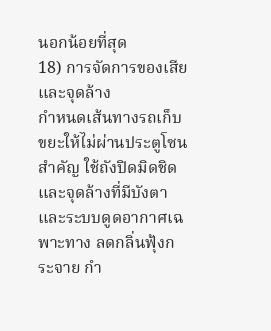นอกน้อยที่สุด
18) การจัดการของเสียและจุดล้าง
กำหนดเส้นทางรถเก็บขยะให้ไม่ผ่านประตูโซนสำคัญ ใช้ถังปิดมิดชิดและจุดล้างที่มีบังตาและระบบดูดอากาศเฉพาะทาง ลดกลิ่นฟุ้งกระจาย กำ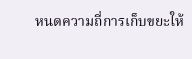หนดความถี่การเก็บขยะให้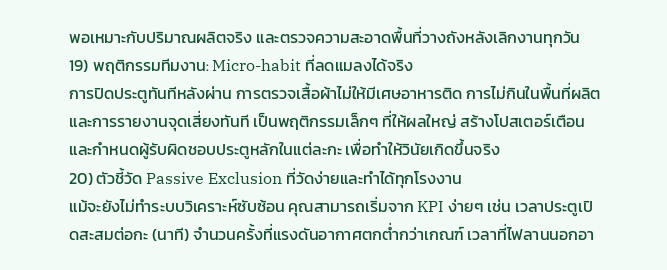พอเหมาะกับปริมาณผลิตจริง และตรวจความสะอาดพื้นที่วางถังหลังเลิกงานทุกวัน
19) พฤติกรรมทีมงาน: Micro-habit ที่ลดแมลงได้จริง
การปิดประตูทันทีหลังผ่าน การตรวจเสื้อผ้าไม่ให้มีเศษอาหารติด การไม่กินในพื้นที่ผลิต และการรายงานจุดเสี่ยงทันที เป็นพฤติกรรมเล็กๆ ที่ให้ผลใหญ่ สร้างโปสเตอร์เตือนและกำหนดผู้รับผิดชอบประตูหลักในแต่ละกะ เพื่อทำให้วินัยเกิดขึ้นจริง
20) ตัวชี้วัด Passive Exclusion ที่วัดง่ายและทำได้ทุกโรงงาน
แม้จะยังไม่ทำระบบวิเคราะห์ซับซ้อน คุณสามารถเริ่มจาก KPI ง่ายๆ เช่น เวลาประตูเปิดสะสมต่อกะ (นาที) จำนวนครั้งที่แรงดันอากาศตกต่ำกว่าเกณฑ์ เวลาที่ไฟลานนอกอา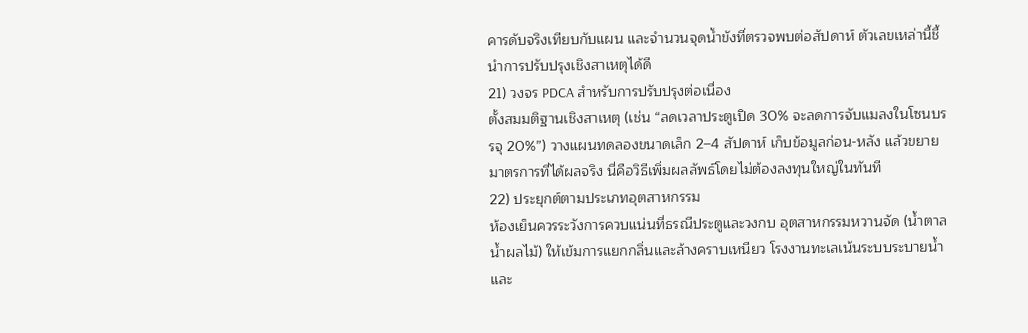คารดับจริงเทียบกับแผน และจำนวนจุดน้ำขังที่ตรวจพบต่อสัปดาห์ ตัวเลขเหล่านี้ชี้นำการปรับปรุงเชิงสาเหตุได้ดี
21) วงจร PDCA สำหรับการปรับปรุงต่อเนื่อง
ตั้งสมมติฐานเชิงสาเหตุ (เช่น “ลดเวลาประตูเปิด 30% จะลดการจับแมลงในโซนบรรจุ 20%”) วางแผนทดลองขนาดเล็ก 2–4 สัปดาห์ เก็บข้อมูลก่อน-หลัง แล้วขยายมาตรการที่ได้ผลจริง นี่คือวิธีเพิ่มผลลัพธ์โดยไม่ต้องลงทุนใหญ่ในทันที
22) ประยุกต์ตามประเภทอุตสาหกรรม
ห้องเย็นควรระวังการควบแน่นที่ธรณีประตูและวงกบ อุตสาหกรรมหวานจัด (น้ำตาล น้ำผลไม้) ให้เข้มการแยกกลิ่นและล้างคราบเหนียว โรงงานทะเลเน้นระบบระบายน้ำและ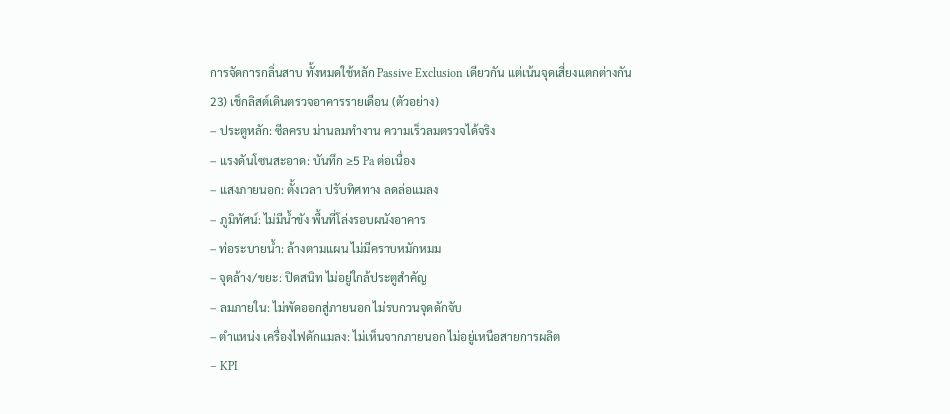การจัดการกลิ่นสาบ ทั้งหมดใช้หลัก Passive Exclusion เดียวกัน แต่เน้นจุดเสี่ยงแตกต่างกัน
23) เช็กลิสต์เดินตรวจอาคารรายเดือน (ตัวอย่าง)
– ประตูหลัก: ซีลครบ ม่านลมทำงาน ความเร็วลมตรวจได้จริง
– แรงดันโซนสะอาด: บันทึก ≥5 Pa ต่อเนื่อง
– แสงภายนอก: ตั้งเวลา ปรับทิศทาง ลดล่อแมลง
– ภูมิทัศน์: ไม่มีน้ำขัง พื้นที่โล่งรอบผนังอาคาร
– ท่อระบายน้ำ: ล้างตามแผน ไม่มีคราบหมักหมม
– จุดล้าง/ขยะ: ปิดสนิท ไม่อยู่ใกล้ประตูสำคัญ
– ลมภายใน: ไม่พัดออกสู่ภายนอก ไม่รบกวนจุดดักจับ
– ตำแหน่ง เครื่องไฟดักแมลง: ไม่เห็นจากภายนอก ไม่อยู่เหนือสายการผลิต
– KPI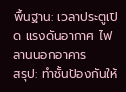พื้นฐาน: เวลาประตูเปิด แรงดันอากาศ ไฟลานนอกอาคาร
สรุป: ทำชั้นป้องกันให้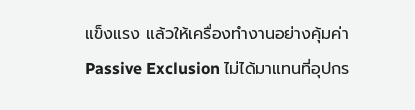แข็งแรง แล้วให้เครื่องทำงานอย่างคุ้มค่า
Passive Exclusion ไม่ได้มาแทนที่อุปกร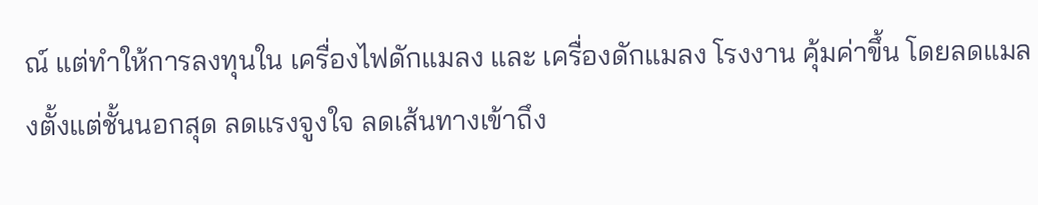ณ์ แต่ทำให้การลงทุนใน เครื่องไฟดักแมลง และ เครื่องดักแมลง โรงงาน คุ้มค่าขึ้น โดยลดแมลงตั้งแต่ชั้นนอกสุด ลดแรงจูงใจ ลดเส้นทางเข้าถึง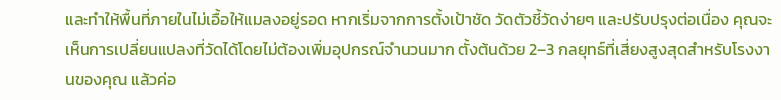และทำให้พื้นที่ภายในไม่เอื้อให้แมลงอยู่รอด หากเริ่มจากการตั้งเป้าชัด วัดตัวชี้วัดง่ายๆ และปรับปรุงต่อเนื่อง คุณจะเห็นการเปลี่ยนแปลงที่วัดได้โดยไม่ต้องเพิ่มอุปกรณ์จำนวนมาก ตั้งต้นด้วย 2–3 กลยุทธ์ที่เสี่ยงสูงสุดสำหรับโรงงานของคุณ แล้วค่อ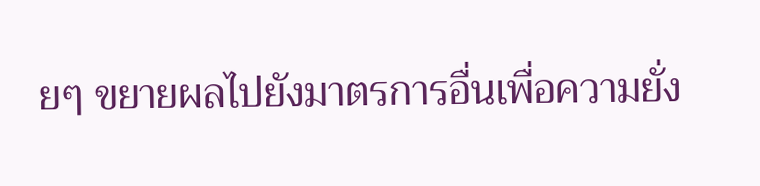ยๆ ขยายผลไปยังมาตรการอื่นเพื่อความยั่ง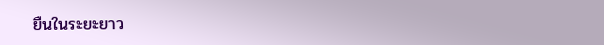ยืนในระยะยาว